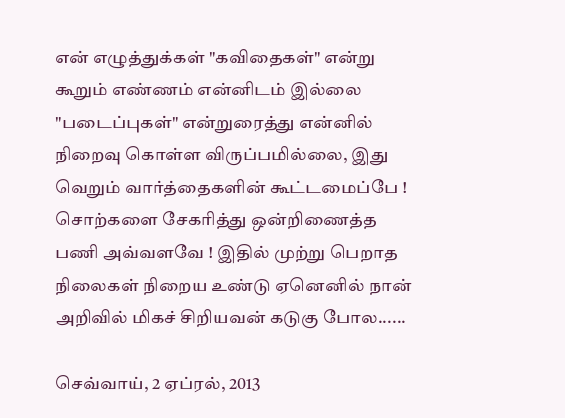என் எழுத்துக்கள் "கவிதைகள்" என்று கூறும் எண்ணம் என்னிடம் இல்லை "படைப்புகள்" என்றுரைத்து என்னில் நிறைவு கொள்ள விருப்பமில்லை, இது வெறும் வார்த்தைகளின் கூட்டமைப்பே ! சொற்களை சேகரித்து ஒன்றிணைத்த பணி அவ்வளவே ! இதில் முற்று பெறாத நிலைகள் நிறைய உண்டு ஏனெனில் நான் அறிவில் மிகச் சிறியவன் கடுகு போல......

செவ்வாய், 2 ஏப்ரல், 2013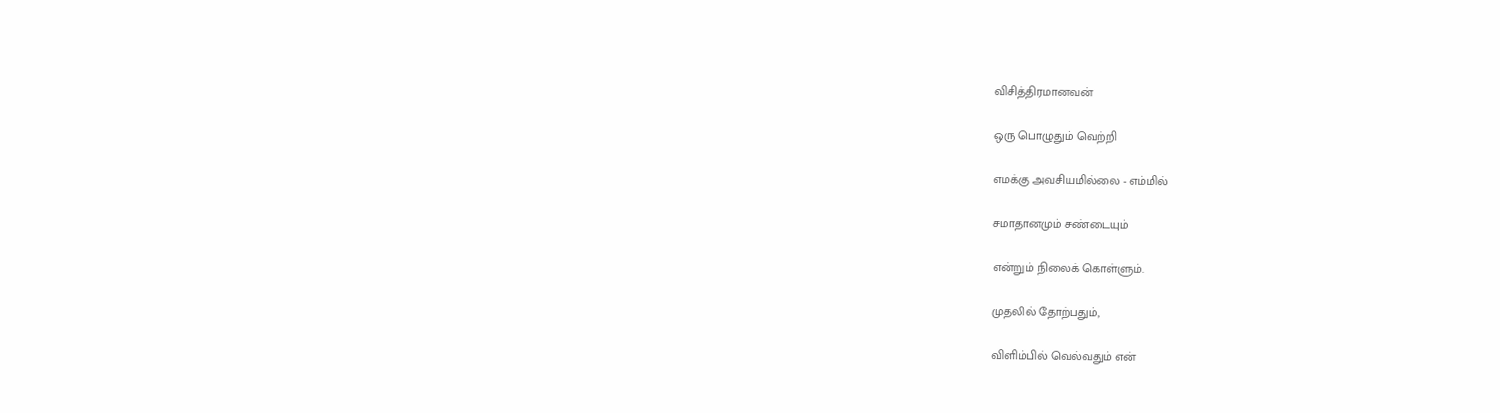விசித்திரமானவன்

ஒரு பொழுதும் வெற்றி

எமக்கு அவசியமில்லை - எம்மில்

சமாதானமும் சண்டையும்

என்றும் நிலைக் கொள்ளும்.

முதலில் தோற்பதும்,

விளிம்பில் வெல்வதும் என்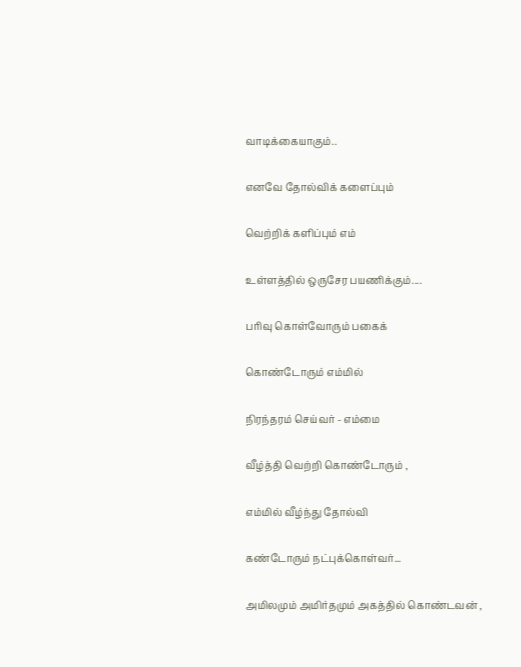வாடிக்கையாகும்..

எனவே தோல்விக் களைப்பும்

வெற்றிக் களிப்பும் எம்

உள்ளத்தில் ஒருசேர பயணிக்கும்....

பரிவு கொள்வோரும் பகைக்

கொண்டோரும் எம்மில்

நிரந்தரம் செய்வர் - எம்மை

வீழ்த்தி வெற்றி கொண்டோரும் ,

எம்மில் வீழ்ந்து தோல்வி

கண்டோரும் நட்புக்கொள்வர்...

அமிலமும் அமிர்தமும் அகத்தில் கொண்டவன் ,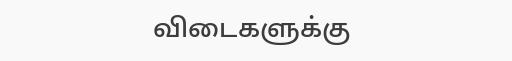விடைகளுக்கு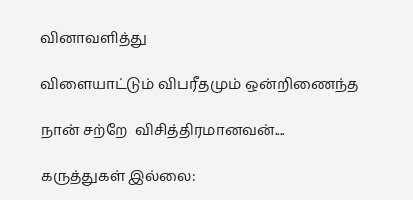வினாவளித்து

விளையாட்டும் விபரீதமும் ஒன்றிணைந்த

நான் சற்றே  விசித்திரமானவன்....

கருத்துகள் இல்லை: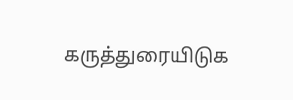கருத்துரையிடுக